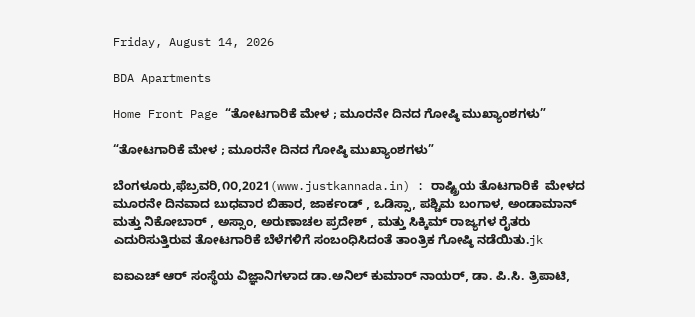Friday, August 14, 2026

BDA Apartments

Home Front Page “ತೋಟಗಾರಿಕೆ ಮೇಳ ; ಮೂರನೇ ದಿನದ ಗೋಷ್ಠಿ ಮುಖ್ಯಾಂಶಗಳು”

“ತೋಟಗಾರಿಕೆ ಮೇಳ ; ಮೂರನೇ ದಿನದ ಗೋಷ್ಠಿ ಮುಖ್ಯಾಂಶಗಳು”

ಬೆಂಗಳೂರು,ಫೆಬ್ರವರಿ,೧೦,2021(www.justkannada.in) : ರಾಷ್ಟ್ರಿಯ ತೊಟಗಾರಿಕೆ  ಮೇಳದ ಮೂರನೇ ದಿನವಾದ ಬುಧವಾರ ಬಿಹಾರ, ಜಾರ್ಕಂಡ್‌ , ಒಡಿಸ್ಸಾ, ಪಶ್ಚಿಮ ಬಂಗಾಳ, ಅಂಡಾಮಾನ್‌ ಮತ್ತು ನಿಕೋಬಾರ್‌ , ಅಸ್ಸಾಂ, ಅರುಣಾಚಲ ಪ್ರದೇಶ್‌ , ಮತ್ತು ಸಿಕ್ಕಿಮ್‌ ರಾಜ್ಯಗಳ ರೈತರು ಎದುರಿಸುತ್ತಿರುವ ತೋಟಗಾರಿಕೆ ಬೆಳೆಗಳಿಗೆ ಸಂಬಂಧಿಸಿದಂತೆ ತಾಂತ್ರಿಕ ಗೋಷ್ಠಿ ನಡೆಯಿತು.jk

ಐಐಎಚ್‌ ಆರ್‌ ಸಂಸ್ಥೆಯ ವಿಜ್ಞಾನಿಗಳಾದ ಡಾ.ಅನಿಲ್‌ ಕುಮಾರ್‌ ನಾಯರ್‌, ಡಾ. ಪಿ.ಸಿ. ತ್ರಿಪಾಟಿ,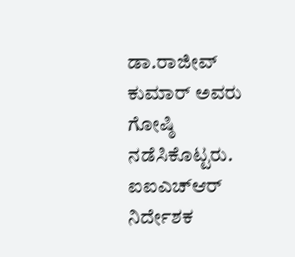ಡಾ.ರಾಜೀವ್‌ ಕುಮಾರ್‌ ಅವರು ಗೋಷ್ಠಿ ನಡೆಸಿಕೊಟ್ಟರು. ಐಐಎಚ್‌ಆರ್‌ ನಿರ್ದೇಶಕ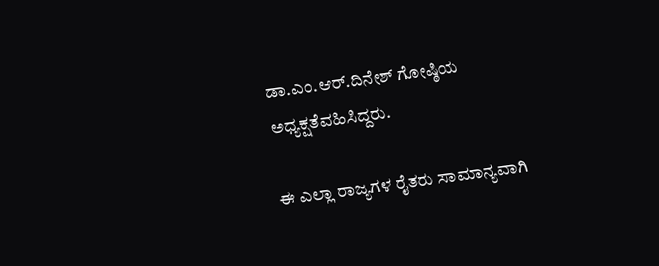ಡಾ.ಎಂ.ಆರ್.ದಿನೇಶ್‌ ಗೋಷ್ಠಿಯ ಅಧ್ಯಕ್ಷತೆವಹಿಸಿದ್ದರು.

ಈ ಎಲ್ಲಾ ರಾಜ್ಯಗಳ ರೈತರು ಸಾಮಾನ್ಯವಾಗಿ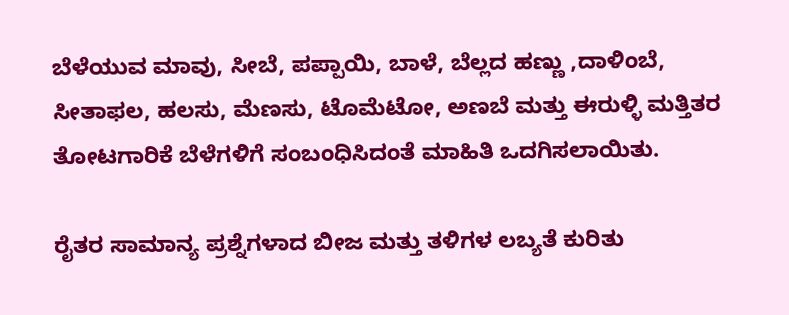ಬೆಳೆಯುವ ಮಾವು, ಸೀಬೆ, ಪಪ್ಪಾಯಿ, ಬಾಳೆ, ಬೆಲ್ಲದ ಹಣ್ಣು ,ದಾಳಿಂಬೆ, ಸೀತಾಫಲ, ಹಲಸು, ಮೆಣಸು, ಟೊಮೆಟೋ, ಅಣಬೆ ಮತ್ತು ಈರುಳ್ಳಿ ಮತ್ತಿತರ ತೋಟಗಾರಿಕೆ ಬೆಳೆಗಳಿಗೆ ಸಂಬಂಧಿಸಿದಂತೆ ಮಾಹಿತಿ ಒದಗಿಸಲಾಯಿತು.

ರೈತರ ಸಾಮಾನ್ಯ ಪ್ರಶ್ನೆಗಳಾದ ಬೀಜ ಮತ್ತು ತಳಿಗಳ ಲಬ್ಯತೆ ಕುರಿತು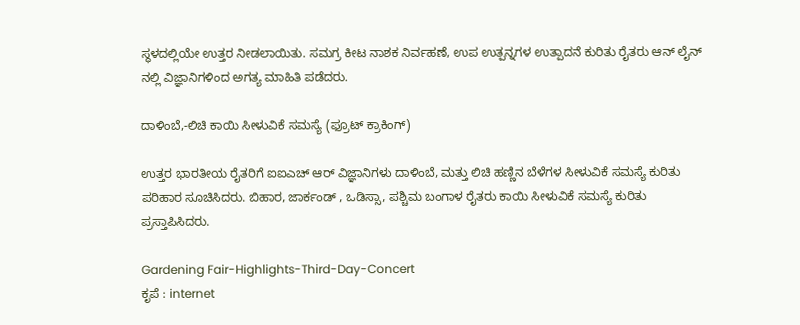ಸ್ಥಳದಲ್ಲಿಯೇ ಉತ್ತರ ನೀಡಲಾಯಿತು. ಸಮಗ್ರ ಕೀಟ ನಾಶಕ ನಿರ್ವಹಣೆ, ಉಪ ಉತ್ಪನ್ನಗಳ ಉತ್ಪಾದನೆ ಕುರಿತು ರೈತರು ಆನ್‌ ಲೈನ್‌ ನಲ್ಲಿ ವಿಜ್ಞಾನಿಗಳಿಂದ ಅಗತ್ಯ ಮಾಹಿತಿ ಪಡೆದರು.

ದಾಳಿಂಬೆ,-ಲಿಚಿ ಕಾಯಿ ಸೀಳುವಿಕೆ ಸಮಸ್ಯೆ (ಫ್ರೂಟ್‌ ಕ್ರಾಕಿಂಗ್)

ಉತ್ತರ ಭಾರತೀಯ ರೈತರಿಗೆ ಐಐಎಚ್‌ ಆರ್‌ ವಿಜ್ಞಾನಿಗಳು ದಾಳಿಂಬೆ, ಮತ್ತು ಲಿಚಿ ಹಣ್ಣಿನ ಬೆಳೆಗಳ ಸೀಳುವಿಕೆ ಸಮಸ್ಯೆ ಕುರಿತು ಪರಿಹಾರ ಸೂಚಿಸಿದರು. ಬಿಹಾರ, ಜಾರ್ಕಂಡ್‌ , ಒಡಿಸ್ಸಾ, ಪಶ್ಚಿಮ ಬಂಗಾಳ ರೈತರು ಕಾಯಿ ಸೀಳುವಿಕೆ ಸಮಸ್ಯೆ ಕುರಿತು ಪ್ರಸ್ತಾಪಿಸಿದರು.

Gardening Fair-Highlights-Third-Day-Concert
ಕೃಪೆ : internet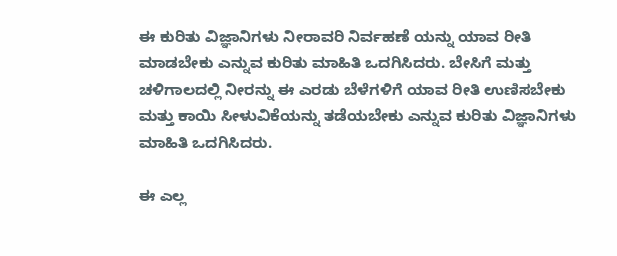ಈ ಕುರಿತು ವಿಜ್ಞಾನಿಗಳು ನೀರಾವರಿ ನಿರ್ವಹಣೆ ಯನ್ನು ಯಾವ ರೀತಿ ಮಾಡಬೇಕು ಎನ್ನುವ ಕುರಿತು ಮಾಹಿತಿ ಒದಗಿಸಿದರು. ಬೇಸಿಗೆ ಮತ್ತು ಚಳಿಗಾಲದಲ್ಲಿ ನೀರನ್ನು ಈ ಎರಡು ಬೆಳೆಗಳಿಗೆ ಯಾವ ರೀತಿ ಉಣಿಸಬೇಕು ಮತ್ತು ಕಾಯಿ ಸೀಳುವಿಕೆಯನ್ನು ತಡೆಯಬೇಕು ಎನ್ನುವ ಕುರಿತು ವಿಜ್ಞಾನಿಗಳು ಮಾಹಿತಿ ಒದಗಿಸಿದರು.

ಈ ಎಲ್ಲ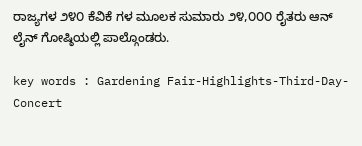ರಾಜ್ಯಗಳ ೨೪೦ ಕೆವಿಕೆ ಗಳ ಮೂಲಕ ಸುಮಾರು ೨೪,೦೦೦ ರೈತರು ಆನ್‌ ಲೈನ್‌ ಗೋಷ್ಠಿಯಲ್ಲಿ ಪಾಲ್ಗೊಂಡರು.

key words : Gardening Fair-Highlights-Third-Day-Concert